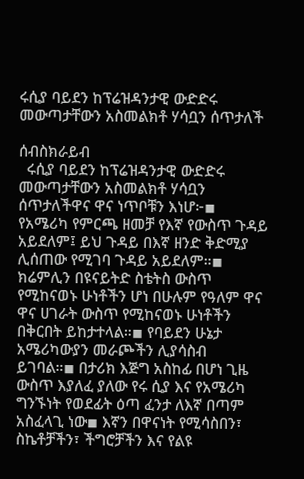ሩሲያ ባይደን ከፕሬዝዳንታዊ ውድድሩ መውጣታቸውን አስመልክቶ ሃሳቧን ሰጥታለች

ሰብስክራይብ
  ሩሲያ ባይደን ከፕሬዝዳንታዊ ውድድሩ መውጣታቸውን አስመልክቶ ሃሳቧን ሰጥታለችዋና ዋና ነጥቦቹን እነሆ፦◾ የአሜሪካ የምርጫ ዘመቻ የእኛ የውስጥ ጉዳይ አይደለም፤ ይህ ጉዳይ በእኛ ዘንድ ቅድሚያ ሊሰጠው የሚገባ ጉዳይ አይደለም።◾ ክሬምሊን በዩናይትድ ስቴትስ ውስጥ የሚከናወኑ ሁነቶችን ሆነ በሁሉም የዓለም ዋና ዋና ሀገራት ውስጥ የሚከናወኑ ሁነቶችን በቅርበት ይከታተላል።◾ የባይደን ሁኔታ አሜሪካውያን መራጮችን ሊያሳስብ ይገባል።◾ በታሪክ እጅግ አስከፊ በሆነ ጊዜ ውስጥ እያለፈ ያለው የሩ ሲያ እና የአሜሪካ ግንኙነት የወደፊት ዕጣ ፈንታ ለእኛ በጣም አስፈላጊ ነው◾ እኛን በዋናነት የሚሳስበን፣ ስኬቶቻችን፣ ችግሮቻችን እና የልዩ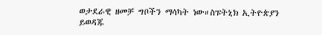ወታደራዊ ዘመቻ ግቦችን ማሳካት ነው።ስፑትኒክ ኢትዮጵያን ይወዳጁ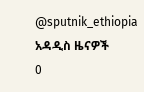@sputnik_ethiopia
አዳዲስ ዜናዎች
0